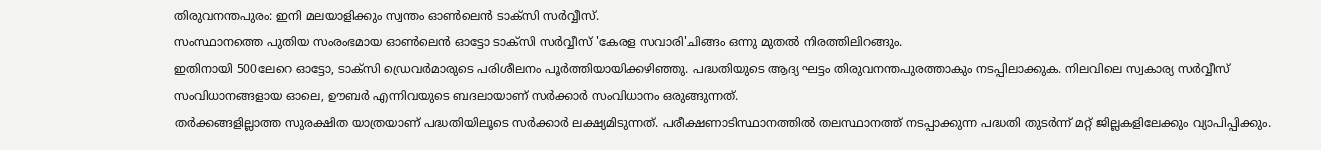തിരുവനന്തപുരം: ഇനി മലയാളിക്കും സ്വന്തം ഓൺലെൻ ടാക്സി സർവ്വീസ്.
സംസ്ഥാനത്തെ പുതിയ സംരംഭമായ ഓൺലെൻ ഓട്ടോ ടാക്സി സർവ്വീസ് 'കേരള സവാരി'ചിങ്ങം ഒന്നു മുതൽ നിരത്തിലിറങ്ങും.
ഇതിനായി 500ലേറെ ഓട്ടോ, ടാക്സി ഡ്രെവർമാരുടെ പരിശീലനം പൂർത്തിയായിക്കഴിഞ്ഞു. പദ്ധതിയുടെ ആദ്യ ഘട്ടം തിരുവനന്തപുരത്താകും നടപ്പിലാക്കുക. നിലവിലെ സ്വകാര്യ സർവ്വീസ് സംവിധാനങ്ങളായ ഓലെ, ഊബർ എന്നിവയുടെ ബദലായാണ് സർക്കാർ സംവിധാനം ഒരുങ്ങുന്നത്.
തർക്കങ്ങളില്ലാത്ത സുരക്ഷിത യാത്രയാണ് പദ്ധതിയിലൂടെ സർക്കാർ ലക്ഷ്യമിടുന്നത്. പരീക്ഷണാടിസ്ഥാനത്തിൽ തലസ്ഥാനത്ത് നടപ്പാക്കുന്ന പദ്ധതി തുടർന്ന് മറ്റ് ജില്ലകളിലേക്കും വ്യാപിപ്പിക്കും.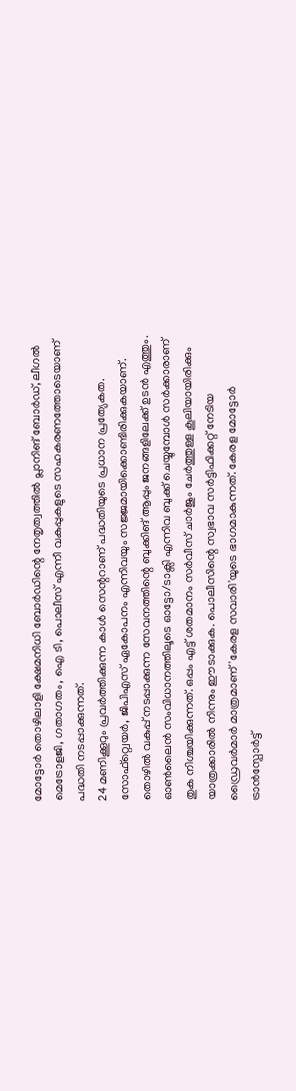മോട്ടോർ തൊഴിലാളി ക്ഷേമനിധി ബോർഡിന്റെ നേതൃത്വത്തിൽ പ്ലാനിങ് ബോർഡ്, ലീഗൽ മെട്രോളജി, ഗതാഗതം, ഐ ടി, പൊലീസ് എന്നീ വകുപ്പുകളുടെ സഹകരണത്തോടെയാണ് പദ്ധതി നടപ്പാക്കുന്നത്.
24 മണിക്കൂറും പ്രവർത്തിക്കുന്ന കാൾ സെന്ററാണ് പദ്ധതിയുടെ പ്രധാന പ്രത്യേകത. സോഫ്റ്റ്വെയർ, ജിപിഎസ് ഏകോപനം എന്നിവയും സജ്ജമായിക്കൊണ്ടിരിക്കുകയാണ്.
തൊഴിൽ വകുപ്പ് നടപ്പാക്കുന്ന സേവനത്തിന്റെ ബുക്കിങ് ആപ്പും ജനങ്ങളിലേക്ക് ഉടൻ എത്തും. ഓൺലൈൻ സംവിധാനത്തിലൂടെ ഓട്ടോ/ടാക്സി എന്നിവ ബുക്ക് ചെയ്യുമ്പോൾ സർക്കാരാണ് തുക നിശ്ചയിക്കുന്നത്. ഒപ്പം എട്ട് ശതമാനം സർവീസ് ചാർജും ചേർത്തുള്ള കൂലിയായിരിക്കും യാത്രക്കാരിൽ നിന്നും ഈടാക്കുക. പൊലീസിന്റെ സ്വഭാവ സർട്ടിഫിക്കറ്റ് നേടിയ ഡ്രൈവർമാർ മാത്രമാണ് 'കേരള സവാരി'യുടെ ഭാഗമാകുന്നത്. കേരള മോട്ടോർ ട്രാൻസ്പോർട്ട്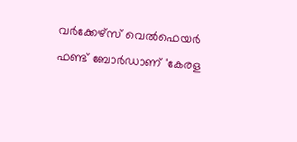വർക്കേഴ്സ് വെൽഫെയർ ഫണ്ട് ബോർഡാണ് 'കേരള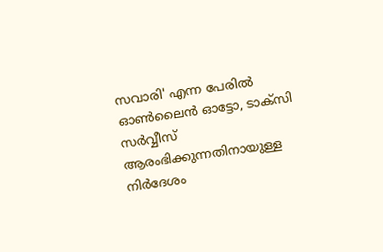സവാരി' എന്ന പേരിൽ ഓൺലൈൻ ഓട്ടോ, ടാക്സി സർവ്വീസ് ആരംഭിക്കുന്നതിനായുള്ള നിർദേശം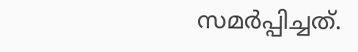സമർപ്പിച്ചത്.